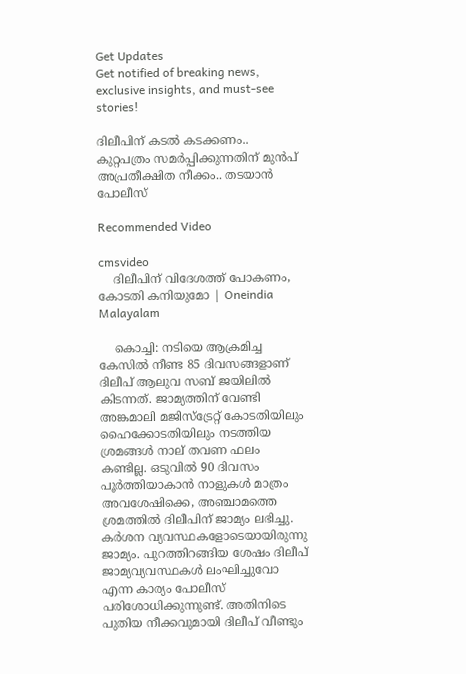Get Updates
Get notified of breaking news, exclusive insights, and must-see stories!

ദിലീപിന് കടൽ കടക്കണം.. കുറ്റപത്രം സമർപ്പിക്കുന്നതിന് മുൻപ് അപ്രതീക്ഷിത നീക്കം.. തടയാൻ പോലീസ്

Recommended Video

cmsvideo
    ദിലീപിന് വിദേശത്ത് പോകണം, കോടതി കനിയുമോ | Oneindia Malayalam

    കൊച്ചി: നടിയെ ആക്രമിച്ച കേസില്‍ നീണ്ട 85 ദിവസങ്ങളാണ് ദിലീപ് ആലുവ സബ് ജയിലില്‍ കിടന്നത്. ജാമ്യത്തിന് വേണ്ടി അങ്കമാലി മജിസ്‌ട്രേറ്റ് കോടതിയിലും ഹൈക്കോടതിയിലും നടത്തിയ ശ്രമങ്ങള്‍ നാല് തവണ ഫലം കണ്ടില്ല. ഒടുവില്‍ 90 ദിവസം പൂര്‍ത്തിയാകാന്‍ നാളുകള്‍ മാത്രം അവശേഷിക്കെ, അഞ്ചാമത്തെ ശ്രമത്തില്‍ ദിലീപിന് ജാമ്യം ലഭിച്ചു. കര്‍ശന വ്യവസ്ഥകളോടെയായിരുന്നു ജാമ്യം. പുറത്തിറങ്ങിയ ശേഷം ദിലീപ് ജാമ്യവ്യവസ്ഥകള്‍ ലംഘിച്ചുവോ എന്ന കാര്യം പോലീസ് പരിശോധിക്കുന്നുണ്ട്. അതിനിടെ പുതിയ നീക്കവുമായി ദിലീപ് വീണ്ടും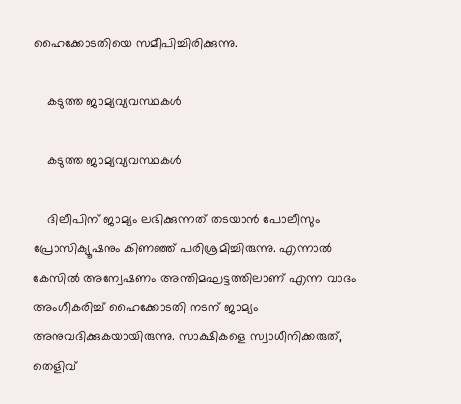ഹൈക്കോടതിയെ സമീപിച്ചിരിക്കുന്നു.

    കടുത്ത ജാമ്യവ്യവസ്ഥകൾ

    കടുത്ത ജാമ്യവ്യവസ്ഥകൾ

    ദിലീപിന് ജാമ്യം ലഭിക്കുന്നത് തടയാന്‍ പോലീസും പ്രോസിക്യൂഷനും കിണഞ്ഞ് പരിശ്രമിച്ചിരുന്നു. എന്നാല്‍ കേസില്‍ അന്വേഷണം അന്തിമഘട്ടത്തിലാണ് എന്ന വാദം അംഗീകരിച്ച് ഹൈക്കോടതി നടന് ജാമ്യം അനുവദിക്കുകയായിരുന്നു. സാക്ഷികളെ സ്വാധീനിക്കരുത്, തെളിവ്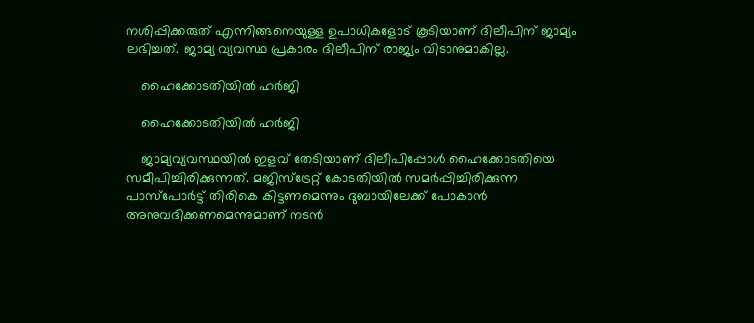നശിപ്പിക്കരുത് എന്നിങ്ങനെയുള്ള ഉപാധികളോട് കൂടിയാണ് ദിലീപിന് ജാമ്യം ലഭിച്ചത്. ജാമ്യ വ്യവസ്ഥ പ്രകാരം ദിലീപിന് രാജ്യം വിടാനുമാകില്ല.

    ഹൈക്കോടതിയിൽ ഹർജി

    ഹൈക്കോടതിയിൽ ഹർജി

    ജാമ്യവ്യവസ്ഥയില്‍ ഇളവ് തേടിയാണ് ദിലീപിപ്പോള്‍ ഹൈക്കോടതിയെ സമീപിച്ചിരിക്കുന്നത്. മജിസ്‌ട്രേറ്റ് കോടതിയില്‍ സമര്‍പ്പിച്ചിരിക്കുന്ന പാസ്‌പോര്‍ട്ട് തിരികെ കിട്ടണമെന്നും ദുബായിലേക്ക് പോകാന്‍ അനുവദിക്കണമെന്നുമാണ് നടന്‍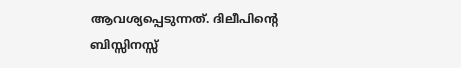ആവശ്യപ്പെടുന്നത്. ദിലീപിന്റെ ബിസ്സിനസ്സ്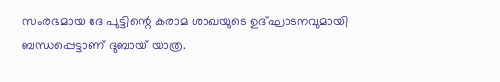സംരഭമായ ദേ പുട്ടിന്റെ കരാമ ശാഖയുടെ ഉദ്ഘാടനവുമായി ബന്ധപ്പെട്ടാണ് ദുബായ് യാത്ര.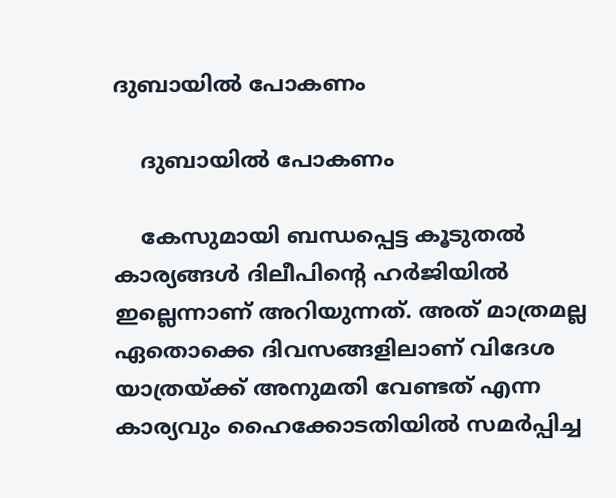ദുബായിൽ പോകണം

    ദുബായിൽ പോകണം

    കേസുമായി ബന്ധപ്പെട്ട കൂടുതല്‍ കാര്യങ്ങള്‍ ദിലീപിന്റെ ഹര്‍ജിയില്‍ ഇല്ലെന്നാണ് അറിയുന്നത്. അത് മാത്രമല്ല ഏതൊക്കെ ദിവസങ്ങളിലാണ് വിദേശ യാത്രയ്ക്ക് അനുമതി വേണ്ടത് എന്ന കാര്യവും ഹൈക്കോടതിയില്‍ സമര്‍പ്പിച്ച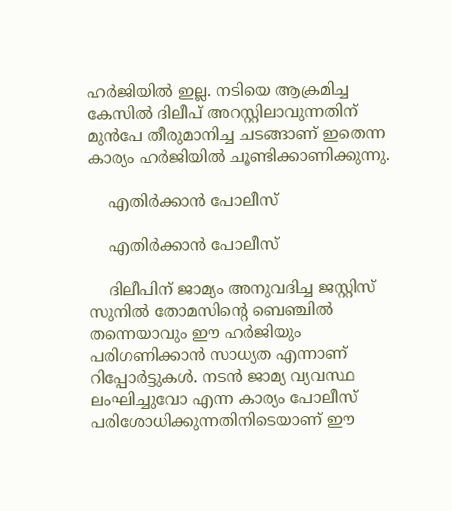ഹര്‍ജിയില്‍ ഇല്ല. നടിയെ ആക്രമിച്ച കേസില്‍ ദിലീപ് അറസ്റ്റിലാവുന്നതിന് മുന്‍പേ തീരുമാനിച്ച ചടങ്ങാണ് ഇതെന്ന കാര്യം ഹര്‍ജിയില്‍ ചൂണ്ടിക്കാണിക്കുന്നു.

    എതിർക്കാൻ പോലീസ്

    എതിർക്കാൻ പോലീസ്

    ദിലീപിന് ജാമ്യം അനുവദിച്ച ജസ്റ്റിസ് സുനില്‍ തോമസിന്റെ ബെഞ്ചില്‍ തന്നെയാവും ഈ ഹര്‍ജിയും പരിഗണിക്കാന്‍ സാധ്യത എന്നാണ് റിപ്പോര്‍ട്ടുകള്‍. നടന്‍ ജാമ്യ വ്യവസ്ഥ ലംഘിച്ചുവോ എന്ന കാര്യം പോലീസ് പരിശോധിക്കുന്നതിനിടെയാണ് ഈ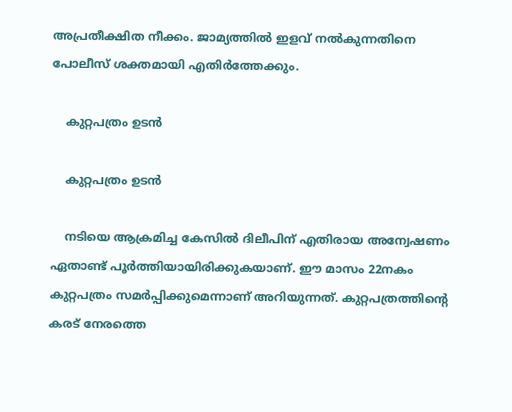അപ്രതീക്ഷിത നീക്കം. ജാമ്യത്തില്‍ ഇളവ് നല്‍കുന്നതിനെ പോലീസ് ശക്തമായി എതിര്‍ത്തേക്കും.

    കുറ്റപത്രം ഉടൻ

    കുറ്റപത്രം ഉടൻ

    നടിയെ ആക്രമിച്ച കേസില്‍ ദിലീപിന് എതിരായ അന്വേഷണം ഏതാണ്ട് പൂര്‍ത്തിയായിരിക്കുകയാണ്. ഈ മാസം 22നകം കുറ്റപത്രം സമര്‍പ്പിക്കുമെന്നാണ് അറിയുന്നത്. കുറ്റപത്രത്തിന്റെ കരട് നേരത്തെ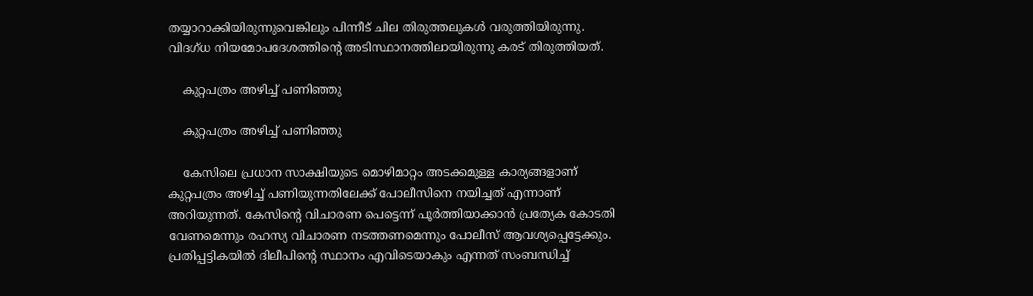തയ്യാറാക്കിയിരുന്നുവെങ്കിലും പിന്നീട് ചില തിരുത്തലുകള്‍ വരുത്തിയിരുന്നു. വിദഗ്ധ നിയമോപദേശത്തിന്റെ അടിസ്ഥാനത്തിലായിരുന്നു കരട് തിരുത്തിയത്.

    കുറ്റപത്രം അഴിച്ച് പണിഞ്ഞു

    കുറ്റപത്രം അഴിച്ച് പണിഞ്ഞു

    കേസിലെ പ്രധാന സാക്ഷിയുടെ മൊഴിമാറ്റം അടക്കമുള്ള കാര്യങ്ങളാണ് കുറ്റപത്രം അഴിച്ച് പണിയുന്നതിലേക്ക് പോലീസിനെ നയിച്ചത് എന്നാണ് അറിയുന്നത്. കേസിന്റെ വിചാരണ പെട്ടെന്ന് പൂര്‍ത്തിയാക്കാന്‍ പ്രത്യേക കോടതി വേണമെന്നും രഹസ്യ വിചാരണ നടത്തണമെന്നും പോലീസ് ആവശ്യപ്പെട്ടേക്കും. പ്രതിപ്പട്ടികയിൽ ദിലീപിന്റെ സ്ഥാനം എവിടെയാകും എന്നത് സംബന്ധിച്ച്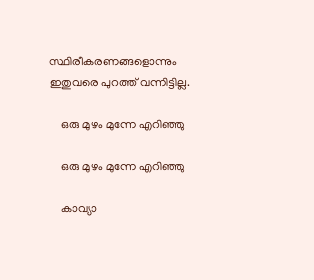സ്ഥിരീകരണങ്ങളൊന്നും ഇതുവരെ പുറത്ത് വന്നിട്ടില്ല.

    ഒരു മുഴം മുന്നേ എറിഞ്ഞു

    ഒരു മുഴം മുന്നേ എറിഞ്ഞു

    കാവ്യാ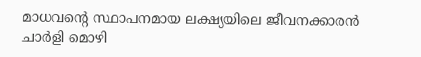മാധവന്റെ സ്ഥാപനമായ ലക്ഷ്യയിലെ ജീവനക്കാരന്‍ ചാര്‍ളി മൊഴി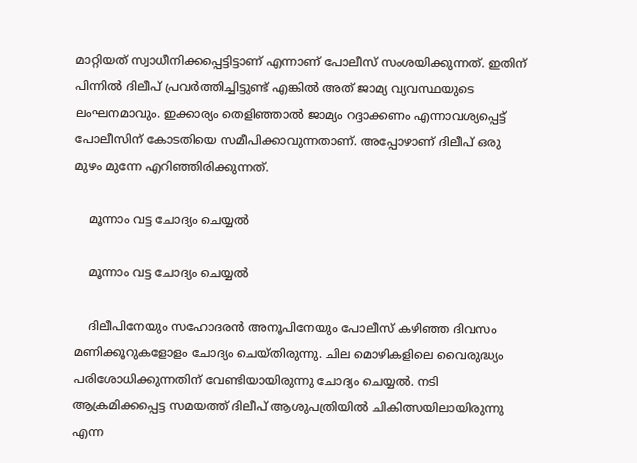മാറ്റിയത് സ്വാധീനിക്കപ്പെട്ടിട്ടാണ് എന്നാണ് പോലീസ് സംശയിക്കുന്നത്. ഇതിന് പിന്നില്‍ ദിലീപ് പ്രവര്‍ത്തിച്ചിട്ടുണ്ട് എങ്കില്‍ അത് ജാമ്യ വ്യവസ്ഥയുടെ ലംഘനമാവും. ഇക്കാര്യം തെളിഞ്ഞാല്‍ ജാമ്യം റദ്ദാക്കണം എന്നാവശ്യപ്പെട്ട് പോലീസിന് കോടതിയെ സമീപിക്കാവുന്നതാണ്. അപ്പോഴാണ് ദിലീപ് ഒരു മുഴം മുന്നേ എറിഞ്ഞിരിക്കുന്നത്.

    മൂന്നാം വട്ട ചോദ്യം ചെയ്യൽ

    മൂന്നാം വട്ട ചോദ്യം ചെയ്യൽ

    ദിലീപിനേയും സഹോദരന്‍ അനൂപിനേയും പോലീസ് കഴിഞ്ഞ ദിവസം മണിക്കൂറുകളോളം ചോദ്യം ചെയ്തിരുന്നു. ചില മൊഴികളിലെ വൈരുദ്ധ്യം പരിശോധിക്കുന്നതിന് വേണ്ടിയായിരുന്നു ചോദ്യം ചെയ്യല്‍. നടി ആക്രമിക്കപ്പെട്ട സമയത്ത് ദിലീപ് ആശുപത്രിയില്‍ ചികിത്സയിലായിരുന്നു എന്ന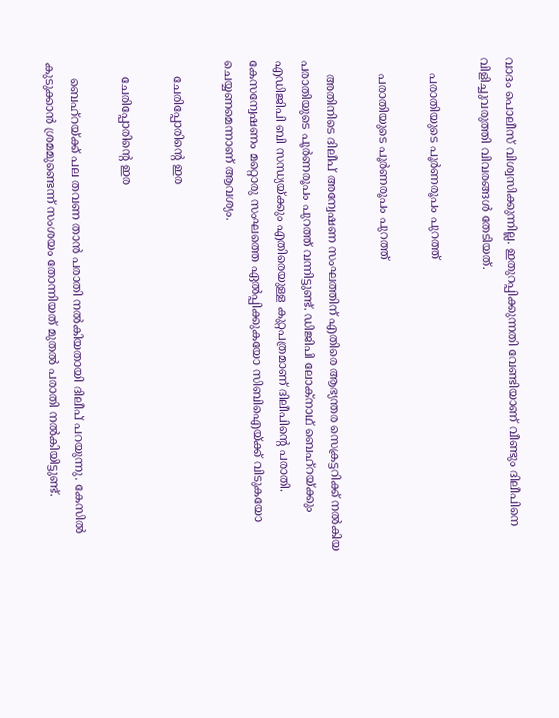വാദം പൊലീസ് വിശ്വസിക്കുന്നില്ല. ഇതുറപ്പിക്കുന്നതി വേണ്ടിയാണ് വീണ്ടും ദിലീപിനെ വിളിച്ചുവരുത്തി വിവരങ്ങള്‍ തേടിയത്.

    പരാതിയുടെ പൂര്‍ണരൂപം പുറത്ത്

    പരാതിയുടെ പൂര്‍ണരൂപം പുറത്ത്

    അതിനിടെ ദിലീപ് അന്വേഷണ സംഘത്തിന് എതിരെ ആഭ്യന്തര സെക്രട്ടറിക്ക് നല്‍കിയ പരാതിയുടെ പൂര്‍ണരൂപം പുറത്ത് വന്നിട്ടുണ്ട്. ഡിജിപി ലോക്‌നാഥ് ബെഹ്‌റയ്ക്കും എഡിജിപി ബി സന്ധ്യയ്ക്കും എതിരെയുള്ള കുറ്റപത്രമാണ് ദിലീപിന്റെ പരാതി. കേസന്വേഷണം മറ്റൊരു സംഘത്തെ ഏല്‍പ്പിക്കുകയോ സിബിഐയ്ക്ക് വിടുകയോ ചെയ്യണമെന്നാണ് ആവശ്യം.

    ചേരിപ്പോരിന്റെ ഇര

    ചേരിപ്പോരിന്റെ ഇര

    ബെഹ്‌റയ്ക്ക് പല തവണ താന്‍ പരാതി നല്‍കിയതായി ദിലീപ് പറയുന്നു. കേസില്‍ കുടുക്കാന്‍ ശ്രമമുണ്ടെന്ന് സംശയം തോന്നിയത് മുതല്‍ പരാതി നല്‍കിയിട്ടുണ്ട്.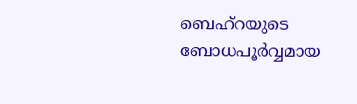ബെഹ്‌റയുടെ ബോധപൂര്‍വ്വമായ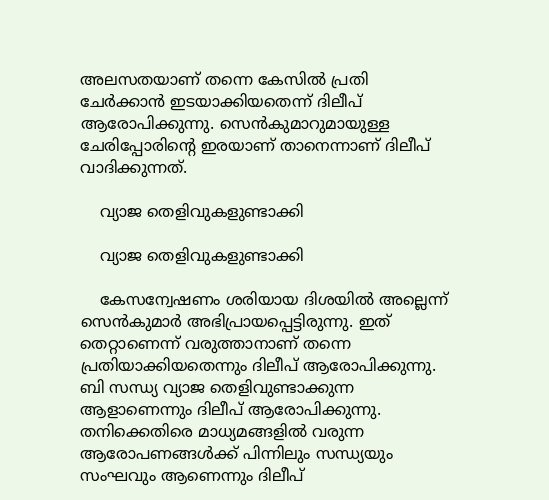അലസതയാണ് തന്നെ കേസില്‍ പ്രതി ചേര്‍ക്കാന്‍ ഇടയാക്കിയതെന്ന് ദിലീപ് ആരോപിക്കുന്നു. സെന്‍കുമാറുമായുള്ള ചേരിപ്പോരിന്റെ ഇരയാണ് താനെന്നാണ് ദിലീപ് വാദിക്കുന്നത്.

    വ്യാജ തെളിവുകളുണ്ടാക്കി

    വ്യാജ തെളിവുകളുണ്ടാക്കി

    കേസന്വേഷണം ശരിയായ ദിശയില്‍ അല്ലെന്ന് സെന്‍കുമാര്‍ അഭിപ്രായപ്പെട്ടിരുന്നു. ഇത് തെറ്റാണെന്ന് വരുത്താനാണ് തന്നെ പ്രതിയാക്കിയതെന്നും ദിലീപ് ആരോപിക്കുന്നു. ബി സന്ധ്യ വ്യാജ തെളിവുണ്ടാക്കുന്ന ആളാണെന്നും ദിലീപ് ആരോപിക്കുന്നു. തനിക്കെതിരെ മാധ്യമങ്ങളില്‍ വരുന്ന ആരോപണങ്ങള്‍ക്ക് പിന്നിലും സന്ധ്യയും സംഘവും ആണെന്നും ദിലീപ്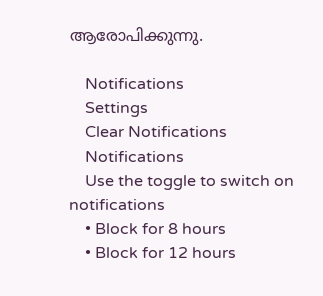ആരോപിക്കുന്നു.

    Notifications
    Settings
    Clear Notifications
    Notifications
    Use the toggle to switch on notifications
    • Block for 8 hours
    • Block for 12 hours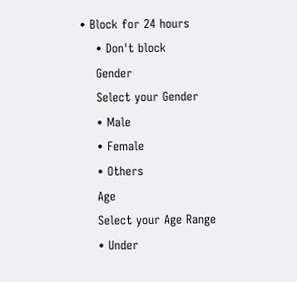• Block for 24 hours
    • Don't block
    Gender
    Select your Gender
    • Male
    • Female
    • Others
    Age
    Select your Age Range
    • Under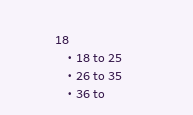18
    • 18 to 25
    • 26 to 35
    • 36 to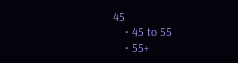45
    • 45 to 55
    • 55+